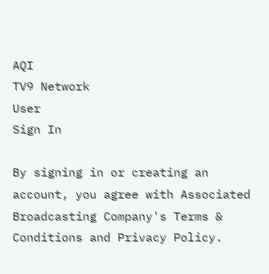AQI
TV9 Network
User
Sign In

By signing in or creating an account, you agree with Associated Broadcasting Company's Terms & Conditions and Privacy Policy.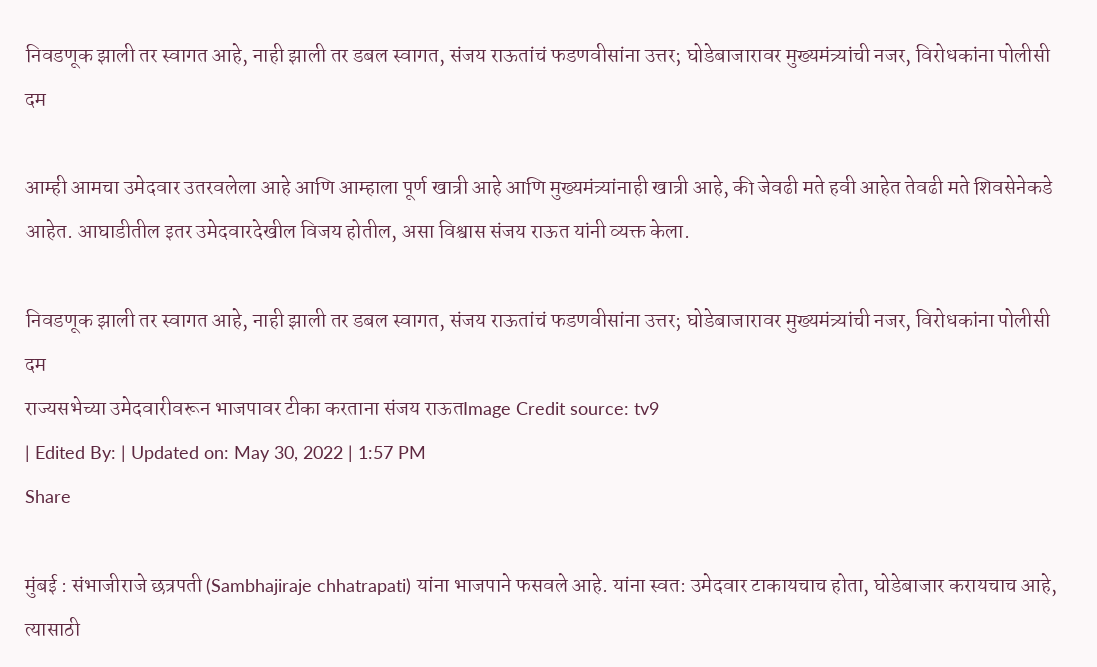निवडणूक झाली तर स्वागत आहे, नाही झाली तर डबल स्वागत, संजय राऊतांचं फडणवीसांना उत्तर; घोडेबाजारावर मुख्यमंत्र्यांची नजर, विरोधकांना पोलीसी दम

आम्ही आमचा उमेदवार उतरवलेला आहे आणि आम्हाला पूर्ण खात्री आहे आणि मुख्यमंत्र्यांनाही खात्री आहे, की जेवढी मते हवी आहेत तेवढी मते शिवसेनेकडे आहेत. आघाडीतील इतर उमेदवारदेखील विजय होतील, असा विश्वास संजय राऊत यांनी व्यक्त केला.

निवडणूक झाली तर स्वागत आहे, नाही झाली तर डबल स्वागत, संजय राऊतांचं फडणवीसांना उत्तर; घोडेबाजारावर मुख्यमंत्र्यांची नजर, विरोधकांना पोलीसी दम
राज्यसभेच्या उमेदवारीवरून भाजपावर टीका करताना संजय राऊतImage Credit source: tv9
| Edited By: | Updated on: May 30, 2022 | 1:57 PM
Share

मुंबई : संभाजीराजे छत्रपती (Sambhajiraje chhatrapati) यांना भाजपाने फसवले आहे. यांना स्वत: उमेदवार टाकायचाच होता, घोडेबाजार करायचाच आहे, त्यासाठी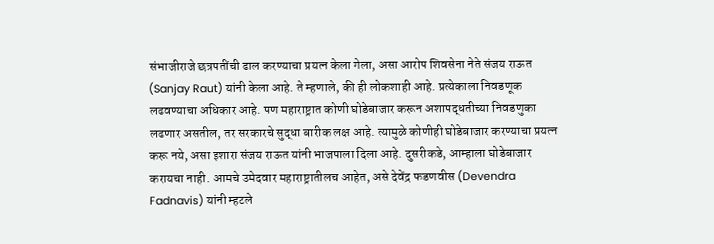संभाजीराजे छत्रपतींची ढाल करण्याचा प्रयत्न केला गेला, असा आरोप शिवसेना नेते संजय राऊत (Sanjay Raut) यांनी केला आहे. ते म्हणाले, की ही लोकशाही आहे. प्रत्येकाला निवडणूक लढवण्याचा अधिकार आहे. पण महाराष्ट्रात कोणी घोडेबाजार करून अशापद्धतीच्या निवडणुका लढणार असतील, तर सरकारचे सुद्धा बारीक लक्ष आहे. त्यामुळे कोणीही घोडेबाजार करण्याचा प्रयत्न करू नये, असा इशारा संजय राऊत यांनी भाजपाला दिला आहे. दुसरीकडे, आम्हाला घोडेबाजार करायचा नाही. आमचे उमेदवार महाराष्ट्रातीलच आहेत, असे देवेंद्र फडणवीस (Devendra Fadnavis) यांनी म्हटले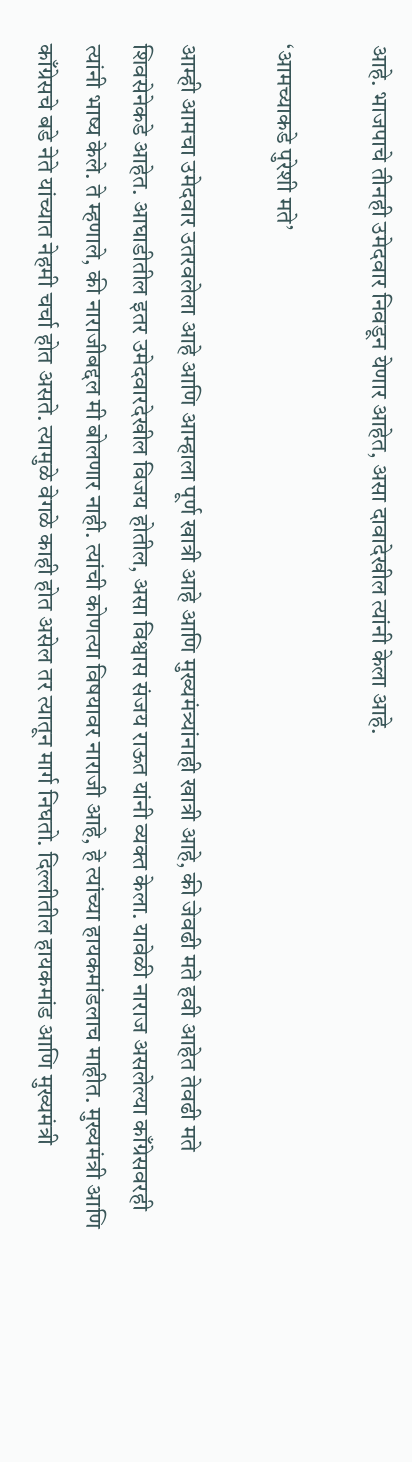आहे. भाजपाचे तीनही उमेदवार निवडून येणार आहेत, असा दावादेखील त्यांनी केला आहे.

‘आमच्याकडे पुरेशी मते’

आम्ही आमचा उमेदवार उतरवलेला आहे आणि आम्हाला पूर्ण खात्री आहे आणि मुख्यमंत्र्यांनाही खात्री आहे, की जेवढी मते हवी आहेत तेवढी मते शिवसेनेकडे आहेत. आघाडीतील इतर उमेदवारदेखील विजय होतील, असा विश्वास संजय राऊत यांनी व्यक्त केला. यावेळी नाराज असलेल्या काँग्रेसवरही त्यांनी भाष्य केले. ते म्हणाले, की नाराजीबद्दल मी बोलणार नाही. त्यांची कोणत्या विषयावर नाराजी आहे, हे त्यांच्या हायकमांडलाच माहीत. मुख्यमंत्री आणि काँग्रेसचे बडे नेते यांच्यात नेहमी चर्चा होत असते. त्यामुळे वेगळे काही होत असेल तर त्यातून मार्ग निघतो. दिल्लीतील हायकमांड आणि मुख्यमंत्री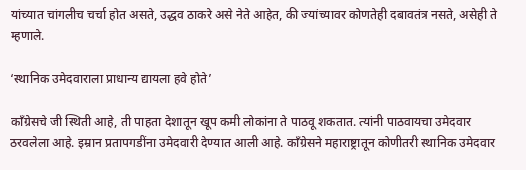यांच्यात चांगलीच चर्चा होत असते, उद्धव ठाकरे असे नेते आहेत, की ज्यांच्यावर कोणतेही दबावतंत्र नसते, असेही ते म्हणाले.

‘स्थानिक उमेदवाराला प्राधान्य द्यायला हवे होते’

काँग्रेसचे जी स्थिती आहे, ती पाहता देशातून खूप कमी लोकांना ते पाठवू शकतात. त्यांनी पाठवायचा उमेदवार ठरवलेला आहे. इम्रान प्रतापगडींना उमेदवारी देण्यात आली आहे. काँग्रेसने महाराष्ट्रातून कोणीतरी स्थानिक उमेदवार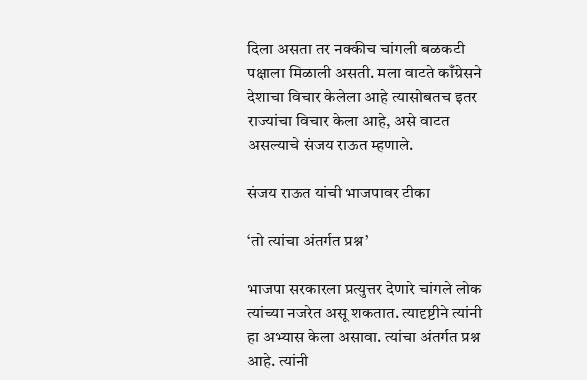दिला असता तर नक्कीच चांगली बळकटी पक्षाला मिळाली असती. मला वाटते काँग्रेसने देशाचा विचार केलेला आहे त्यासोबतच इतर राज्यांचा विचार केला आहे, असे वाटत असल्याचे संजय राऊत म्हणाले.

संजय राऊत यांची भाजपावर टीका

‘तो त्यांचा अंतर्गत प्रश्न’

भाजपा सरकारला प्रत्युत्तर देणारे चांगले लोक त्यांच्या नजरेत असू शकतात. त्यादृष्टीने त्यांनी हा अभ्यास केला असावा. त्यांचा अंतर्गत प्रश्न आहे. त्यांनी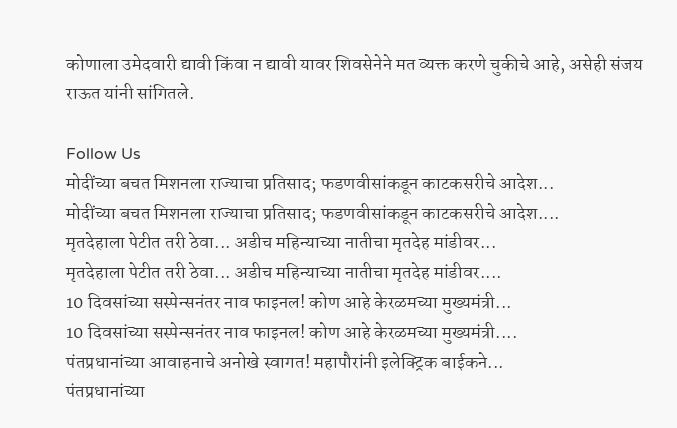कोणाला उमेदवारी द्यावी किंवा न द्यावी यावर शिवसेनेने मत व्यक्त करणे चुकीचे आहे, असेही संजय राऊत यांनी सांगितले.

Follow Us
मोदींच्या बचत मिशनला राज्याचा प्रतिसाद; फडणवीसांकडून काटकसरीचे आदेश...
मोदींच्या बचत मिशनला राज्याचा प्रतिसाद; फडणवीसांकडून काटकसरीचे आदेश....
मृतदेहाला पेटीत तरी ठेवा... अडीच महिन्याच्या नातीचा मृतदेह मांडीवर...
मृतदेहाला पेटीत तरी ठेवा... अडीच महिन्याच्या नातीचा मृतदेह मांडीवर....
10 दिवसांच्या सस्पेन्सनंतर नाव फाइनल! कोण आहे केरळमच्या मुख्यमंत्री...
10 दिवसांच्या सस्पेन्सनंतर नाव फाइनल! कोण आहे केरळमच्या मुख्यमंत्री....
पंतप्रधानांच्या आवाहनाचे अनोखे स्वागत! महापौरांनी इलेक्ट्रिक बाईकने...
पंतप्रधानांच्या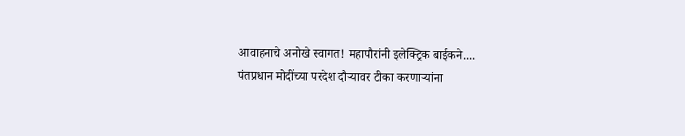आवाहनाचे अनोखे स्वागत! महापौरांनी इलेक्ट्रिक बाईकने....
पंतप्रधान मोदींच्या परदेश दौऱ्यावर टीका करणाऱ्यांना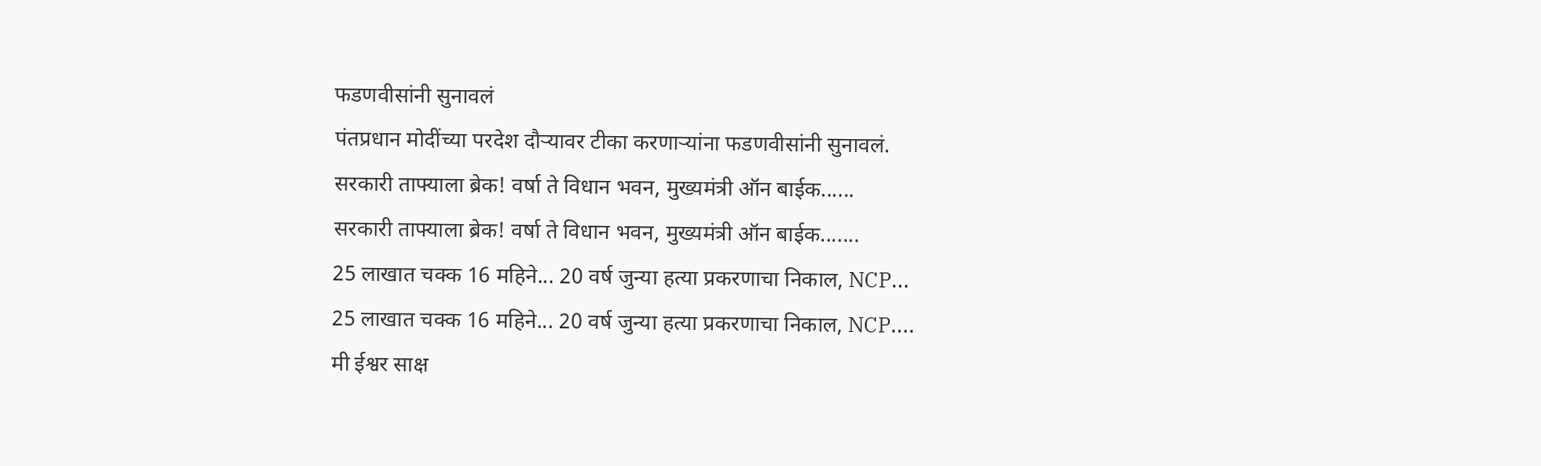फडणवीसांनी सुनावलं
पंतप्रधान मोदींच्या परदेश दौऱ्यावर टीका करणाऱ्यांना फडणवीसांनी सुनावलं.
सरकारी ताफ्याला ब्रेक! वर्षा ते विधान भवन, मुख्यमंत्री ऑन बाईक......
सरकारी ताफ्याला ब्रेक! वर्षा ते विधान भवन, मुख्यमंत्री ऑन बाईक.......
25 लाखात चक्क 16 महिने... 20 वर्ष जुन्या हत्या प्रकरणाचा निकाल, NCP...
25 लाखात चक्क 16 महिने... 20 वर्ष जुन्या हत्या प्रकरणाचा निकाल, NCP....
मी ईश्वर साक्ष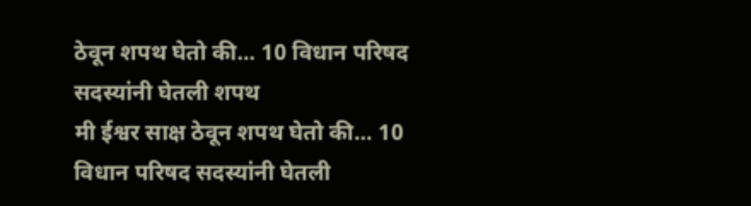ठेवून शपथ घेतो की... 10 विधान परिषद सदस्यांनी घेतली शपथ
मी ईश्वर साक्ष ठेवून शपथ घेतो की... 10 विधान परिषद सदस्यांनी घेतली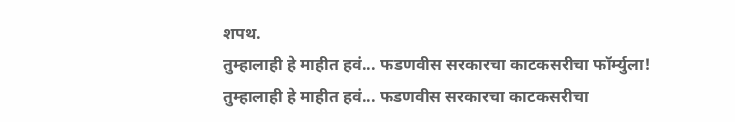शपथ.
तुम्हालाही हे माहीत हवं... फडणवीस सरकारचा काटकसरीचा फॉर्म्युला!
तुम्हालाही हे माहीत हवं... फडणवीस सरकारचा काटकसरीचा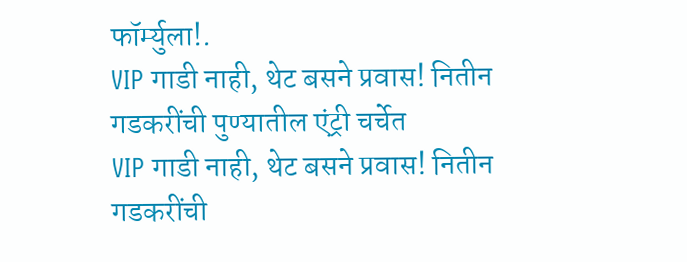फॉर्म्युला!.
VIP गाडी नाही, थेट बसने प्रवास! नितीन गडकरींची पुण्यातील एंट्री चर्चेत
VIP गाडी नाही, थेट बसने प्रवास! नितीन गडकरींची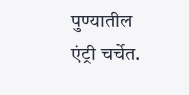पुण्यातील एंट्री चर्चेत.